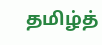தமிழ்த்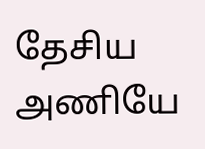தேசிய அணியே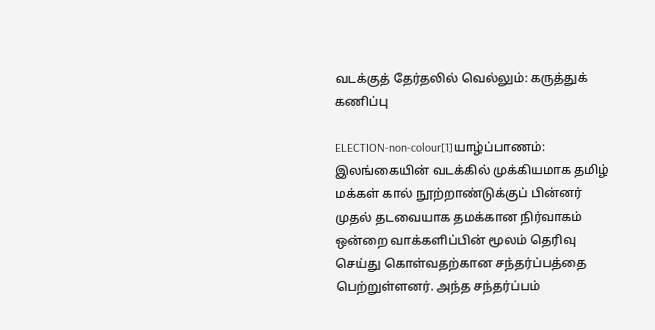வடக்குத் தேர்தலில் வெல்லும்: கருத்துக் கணிப்பு

ELECTION-non-colour[1]யாழ்ப்பாணம்: இலங்கையின் வடக்கில் முக்கியமாக தமிழ் மக்கள் கால் நூற்றாண்டுக்குப் பின்னர் முதல் தடவையாக தமக்கான நிர்வாகம் ஒன்றை வாக்களிப்பின் மூலம் தெரிவு செய்து கொள்வதற்கான சந்தர்ப்பத்தை பெற்றுள்ளனர். அந்த சந்தர்ப்பம்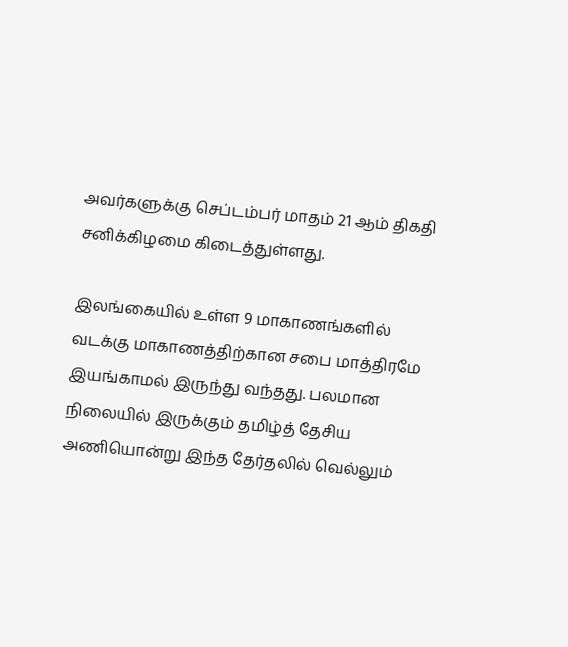அவர்களுக்கு செப்டம்பர் மாதம் 21 ஆம் திகதி சனிக்கிழமை கிடைத்துள்ளது.

இலங்கையில் உள்ள 9 மாகாணங்களில் வடக்கு மாகாணத்திற்கான சபை மாத்திரமே இயங்காமல் இருந்து வந்தது. பலமான நிலையில் இருக்கும் தமிழ்த் தேசிய அணியொன்று இந்த தேர்தலில் வெல்லும்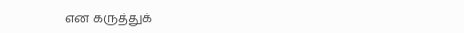என கருத்துக்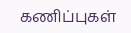கணிப்புகள்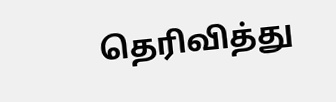தெரிவித்து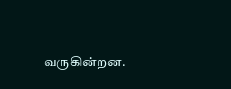வருகின்றன.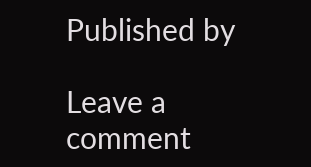Published by

Leave a comment